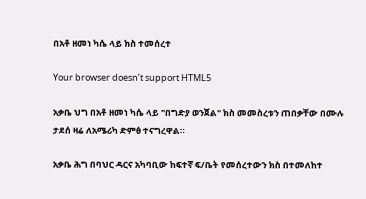በአቶ ዘመነ ካሴ ላይ ክስ ተመሰረተ

Your browser doesn’t support HTML5

አቃቤ ህግ በአቶ ዘመነ ካሴ ላይ "በግድያ ወንጀል" ክስ መመስረቱን ጠበቃቸው በሙሉ ታደሰ ዛሬ ለአሜሪካ ድምፅ ተናግረዋል።

አቃቤ ሕግ በባህር ዳርና አካባቢው ከፍተኛ ፍ/ቤት የመሰረተውን ክስ በተመለከተ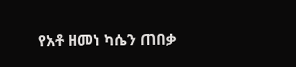የአቶ ዘመነ ካሴን ጠበቃ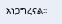አነጋግረናል፡፡